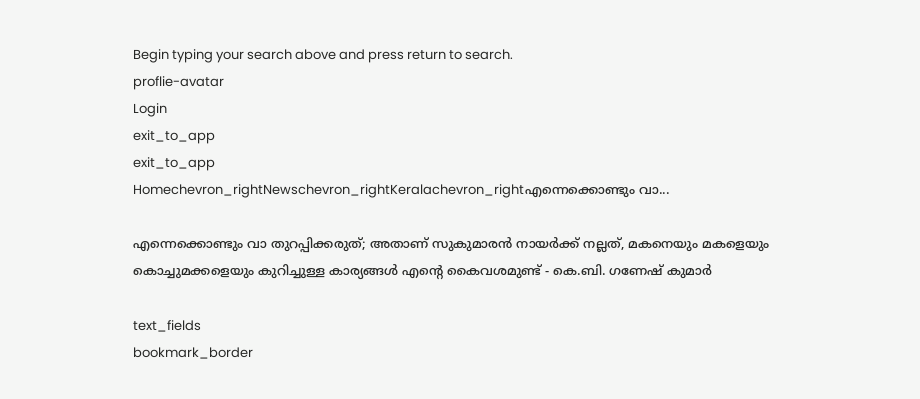Begin typing your search above and press return to search.
proflie-avatar
Login
exit_to_app
exit_to_app
Homechevron_rightNewschevron_rightKeralachevron_rightഎന്നെക്കൊണ്ടും വാ...

എന്നെക്കൊണ്ടും വാ തുറപ്പിക്കരുത്; അതാണ് സുകുമാരൻ നായർക്ക് നല്ലത്, മകനെയും മകളെയും കൊച്ചുമക്കളെയും കുറിച്ചുള്ള കാര്യങ്ങൾ എന്റെ കൈവശമുണ്ട് - കെ.ബി. ഗണേഷ് കുമാർ

text_fields
bookmark_border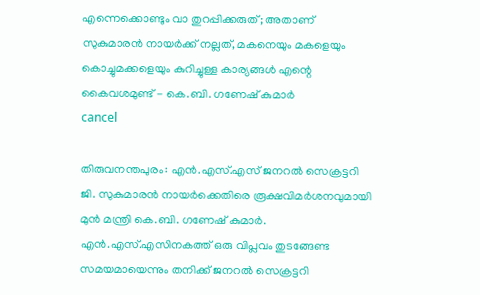എന്നെക്കൊണ്ടും വാ തുറപ്പിക്കരുത്; അതാണ് സുകുമാരൻ നായർക്ക് നല്ലത്, മകനെയും മകളെയും കൊച്ചുമക്കളെയും കുറിച്ചുള്ള കാര്യങ്ങൾ എന്റെ കൈവശമുണ്ട് - കെ.ബി. ഗണേഷ് കുമാർ
cancel

തിരുവനന്തപുരം: എൻ.എസ്.എസ് ജനറൽ സെക്രട്ടറി ജി. സുകുമാരൻ നായർക്കെതിരെ രൂക്ഷവിമർശനവുമായി മുൻ മന്ത്രി കെ.ബി. ഗണേഷ് കുമാർ. എൻ.എസ്.എസിനകത്ത് ഒരു വിപ്ലവം തുടങ്ങേണ്ട സമയമായെന്നും തനിക്ക് ജനറൽ സെക്രട്ടറി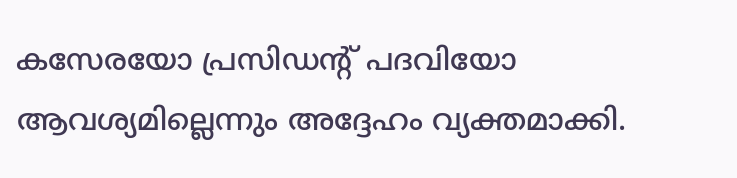കസേരയോ പ്രസിഡന്റ് പദവിയോ ആവശ്യമില്ലെന്നും അദ്ദേഹം വ്യക്തമാക്കി.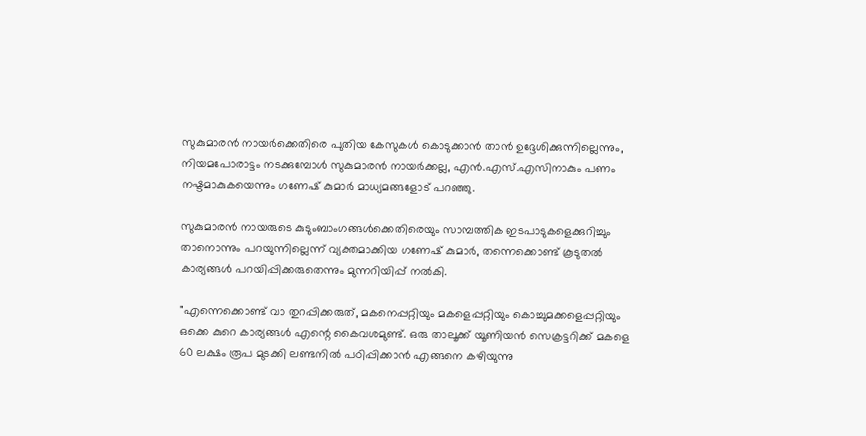സുകുമാരൻ നായർക്കെതിരെ പുതിയ കേസുകൾ കൊടുക്കാൻ താൻ ഉദ്ദേശിക്കുന്നില്ലെന്നും, നിയമപോരാട്ടം നടക്കുമ്പോൾ സുകുമാരൻ നായർക്കല്ല, എൻ.എസ്.എസിനാകും പണം നഷ്ടമാകുകയെന്നും ഗണേഷ് കുമാർ മാധ്യമങ്ങളോട് പറഞ്ഞു.

സുകുമാരൻ നായരുടെ കുടുംബാംഗങ്ങൾക്കെതിരെയും സാമ്പത്തിക ഇടപാടുകളെക്കുറിച്ചും താനൊന്നും പറയുന്നില്ലെന്ന് വ്യക്തമാക്കിയ ഗണേഷ് കുമാർ, തന്നെക്കൊണ്ട് കൂടുതൽ കാര്യങ്ങൾ പറയിപ്പിക്കരുതെന്നും മുന്നറിയിപ്പ് നൽകി.

"എന്നെക്കൊണ്ട് വാ തുറപ്പിക്കരുത്, മകനെപ്പറ്റിയും മകളെപ്പറ്റിയും കൊച്ചുമക്കളെപ്പറ്റിയും ഒക്കെ കുറെ കാര്യങ്ങൾ എന്റെ കൈവശമുണ്ട്. ഒരു താലൂക്ക് യൂണിയൻ സെക്രട്ടറിക്ക് മകളെ 60 ലക്ഷം രൂപ മുടക്കി ലണ്ടനിൽ പഠിപ്പിക്കാൻ എങ്ങനെ കഴിയുന്നു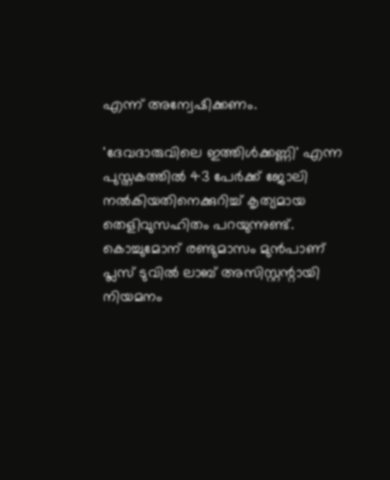എന്ന് അന്വേഷിക്കണം.

'ദേവദാരുവിലെ ഇത്തിൾക്കണ്ണി' എന്ന പുസ്തകത്തിൽ 43 പേർക്ക് ജോലി നൽകിയതിനെക്കുറിച്ച് കൃത്യമായ തെളിവുസഹിതം പറയുന്നുണ്ട്. കൊച്ചുമോന് രണ്ടുമാസം മുൻപാണ് പ്ലസ് ടുവിൽ ലാബ് അസിസ്റ്റന്റായി നിയമനം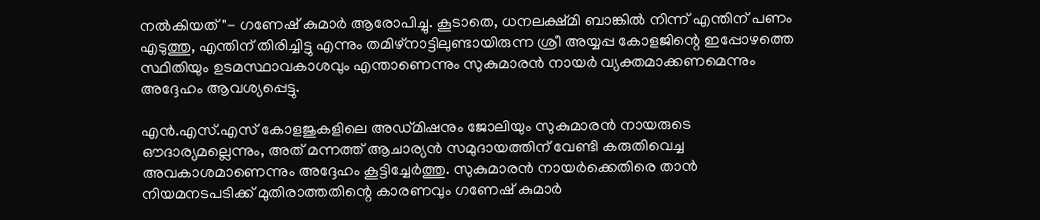നൽകിയത്"- ഗണേഷ് കുമാർ ആരോപിച്ചു. കൂടാതെ, ധനലക്ഷ്മി ബാങ്കിൽ നിന്ന് എന്തിന് പണം എടുത്തു, എന്തിന് തിരിച്ചിട്ടു എന്നും തമിഴ്നാട്ടിലുണ്ടായിരുന്ന ശ്രീ അയ്യപ്പ കോളജിന്റെ ഇപ്പോഴത്തെ സ്ഥിതിയും ഉടമസ്ഥാവകാശവും എന്താണെന്നും സുകുമാരൻ നായർ വ്യക്തമാക്കണമെന്നും അദ്ദേഹം ആവശ്യപ്പെട്ടു.

എൻ.എസ്.എസ് കോളജുകളിലെ അഡ്മിഷനും ജോലിയും സുകുമാരൻ നായരുടെ ഔദാര്യമല്ലെന്നും, അത് മന്നത്ത് ആചാര്യൻ സമുദായത്തിന് വേണ്ടി കരുതിവെച്ച അവകാശമാണെന്നും അദ്ദേഹം കൂട്ടിച്ചേർത്തു. സുകുമാരൻ നായർക്കെതിരെ താൻ നിയമനടപടിക്ക് മുതിരാത്തതിന്റെ കാരണവും ഗണേഷ് കുമാർ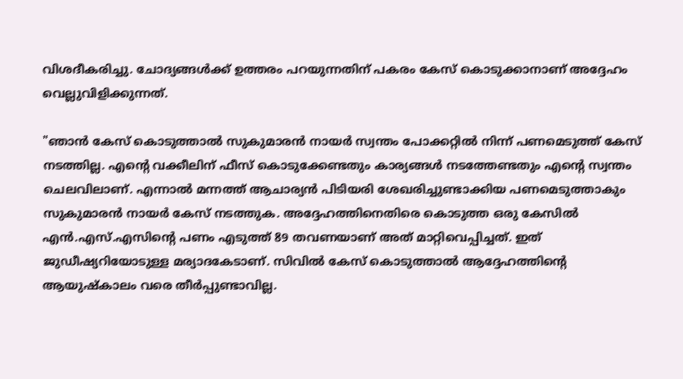വിശദീകരിച്ചു. ചോദ്യങ്ങൾക്ക് ഉത്തരം പറയുന്നതിന് പകരം കേസ് കൊടുക്കാനാണ് അദ്ദേഹം വെല്ലുവിളിക്കുന്നത്.

"ഞാൻ കേസ് കൊടുത്താൽ സുകുമാരൻ നായർ സ്വന്തം പോക്കറ്റിൽ നിന്ന് പണമെടുത്ത് കേസ് നടത്തില്ല. എന്റെ വക്കീലിന് ഫീസ് കൊടുക്കേണ്ടതും കാര്യങ്ങൾ നടത്തേണ്ടതും എന്റെ സ്വന്തം ചെലവിലാണ്. എന്നാൽ മന്നത്ത് ആചാര്യൻ പിടിയരി ശേഖരിച്ചുണ്ടാക്കിയ പണമെടുത്താകും സുകുമാരൻ നായർ കേസ് നടത്തുക. അദ്ദേഹത്തിനെതിരെ കൊടുത്ത ഒരു കേസിൽ എൻ.എസ്.എസിന്റെ പണം എടുത്ത് 89 തവണയാണ് അത് മാറ്റിവെപ്പിച്ചത്. ഇത് ജുഡീഷ്യറിയോടുള്ള മര്യാദകേടാണ്. സിവിൽ കേസ് കൊടുത്താൽ ആദ്ദേഹത്തിന്റെ ആയുഷ്‌കാലം വരെ തീർപ്പുണ്ടാവില്ല.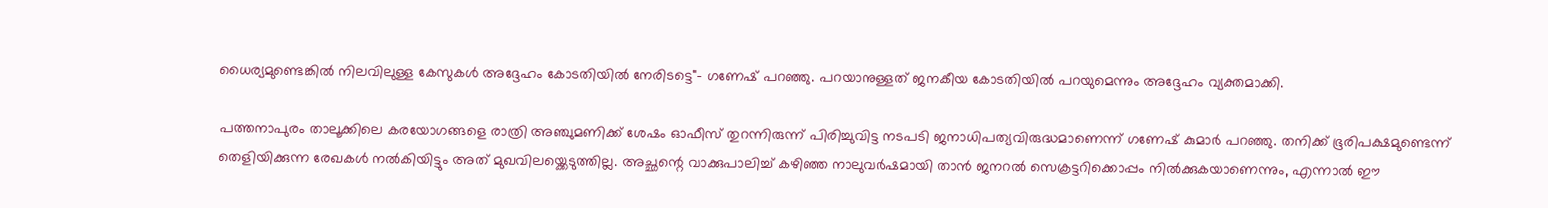ധൈര്യമുണ്ടെങ്കിൽ നിലവിലുള്ള കേസുകൾ അദ്ദേഹം കോടതിയിൽ നേരിടട്ടെ"- ഗണേഷ് പറഞ്ഞു. പറയാനുള്ളത് ജനകീയ കോടതിയിൽ പറയുമെന്നും അദ്ദേഹം വ്യക്തമാക്കി.

പത്തനാപുരം താലൂക്കിലെ കരയോഗങ്ങളെ രാത്രി അഞ്ചുമണിക്ക് ശേഷം ഓഫീസ് തുറന്നിരുന്ന് പിരിച്ചുവിട്ട നടപടി ജനാധിപത്യവിരുദ്ധമാണെന്ന് ഗണേഷ് കുമാർ പറഞ്ഞു. തനിക്ക് ഭൂരിപക്ഷമുണ്ടെന്ന് തെളിയിക്കുന്ന രേഖകൾ നൽകിയിട്ടും അത് മുഖവിലയ്ക്കെടുത്തില്ല. അച്ഛന്റെ വാക്കുപാലിച്ച് കഴിഞ്ഞ നാലുവർഷമായി താൻ ജനറൽ സെക്രട്ടറിക്കൊപ്പം നിൽക്കുകയാണെന്നും, എന്നാൽ ഈ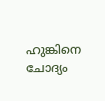ഹുങ്കിനെ ചോദ്യം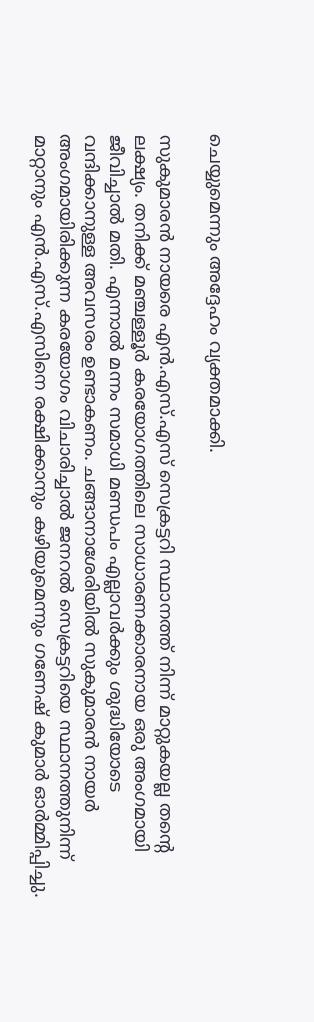ചെയ്യുമെന്നും അദ്ദേഹം വ്യക്തമാക്കി.

സുകുമാരൻ നായരെ എൻ.എസ്.എസ് സെക്രട്ടറി സ്ഥാനത്ത് നിന്ന് മാറ്റുകയല്ല തന്റെ ലക്ഷ്യം. തനിക്ക് മഞ്ചള്ളൂർ കരയോഗത്തിലെ സാധാരണക്കാരനായ ഒരു അംഗമായി ജീവിച്ചാൽ മതി. എന്നാൽ മന്നം സമാധി മണ്ഡപം എല്ലാവർക്കും ശുദ്ധിയോടെ വന്ദിക്കാനുള്ള അവസരം ഉണ്ടാകണം. ചങ്ങാനാശേരിയിൽ സുകുമാരൻ നായർ അംഗമായിരിക്കുന്ന കരയോഗം വിചാരിച്ചാൽ ജനറൽ സെക്രട്ടറിയെ സ്ഥാനത്തുനിന്ന് മാറ്റാനും എൻ.എസ്.എസിനെ രക്ഷിക്കാനും കഴിയുമെന്നും ഗണേഷ് കുമാർ ഓർമ്മിപ്പിച്ചു.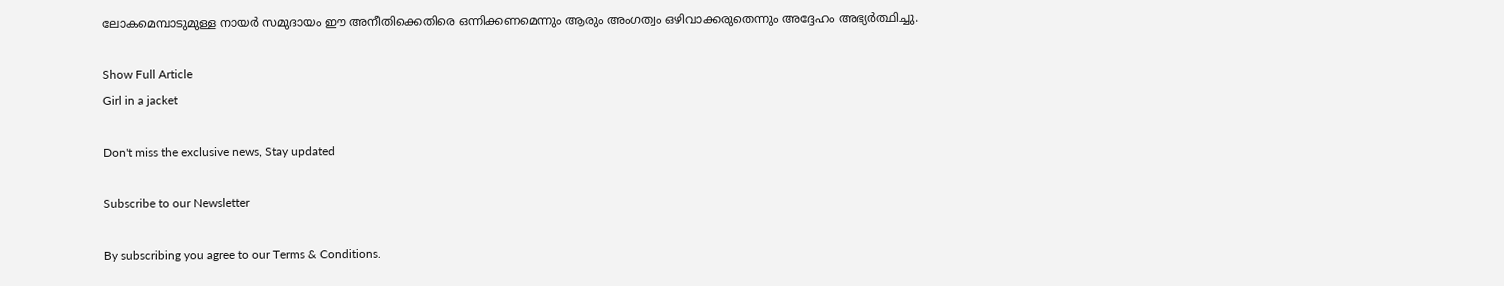ലോകമെമ്പാടുമുള്ള നായർ സമുദായം ഈ അനീതിക്കെതിരെ ഒന്നിക്കണമെന്നും ആരും അംഗത്വം ഒഴിവാക്കരുതെന്നും അദ്ദേഹം അഭ്യർത്ഥിച്ചു.

Show Full Article
Girl in a jacket

Don't miss the exclusive news, Stay updated

Subscribe to our Newsletter

By subscribing you agree to our Terms & Conditions.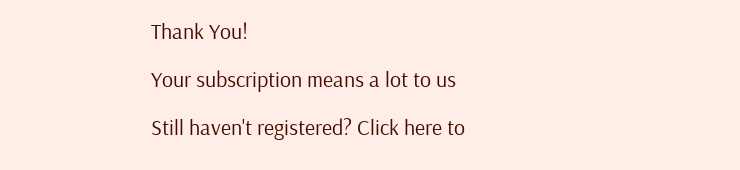Thank You!

Your subscription means a lot to us

Still haven't registered? Click here to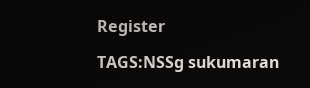Register

TAGS:NSSg sukumaran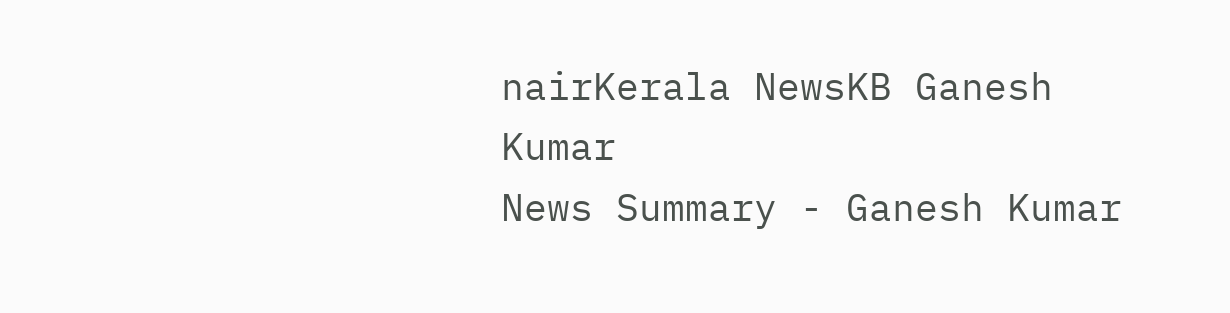nairKerala NewsKB Ganesh Kumar
News Summary - Ganesh Kumar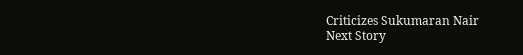Criticizes Sukumaran Nair
Next Story